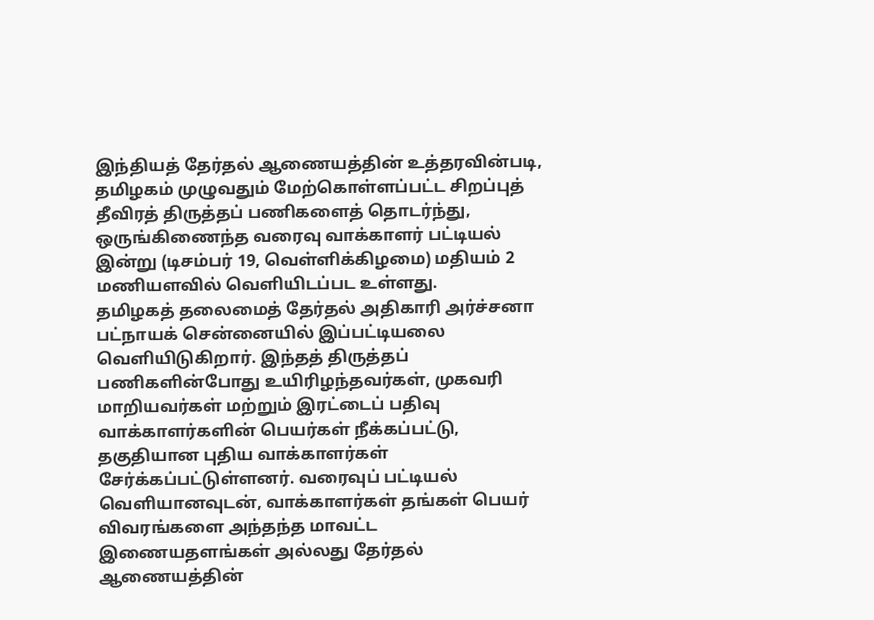இந்தியத் தேர்தல் ஆணையத்தின் உத்தரவின்படி, தமிழகம் முழுவதும் மேற்கொள்ளப்பட்ட சிறப்புத் தீவிரத் திருத்தப் பணிகளைத் தொடர்ந்து, ஒருங்கிணைந்த வரைவு வாக்காளர் பட்டியல் இன்று (டிசம்பர் 19, வெள்ளிக்கிழமை) மதியம் 2 மணியளவில் வெளியிடப்பட உள்ளது.
தமிழகத் தலைமைத் தேர்தல் அதிகாரி அர்ச்சனா பட்நாயக் சென்னையில் இப்பட்டியலை வெளியிடுகிறார். இந்தத் திருத்தப் பணிகளின்போது உயிரிழந்தவர்கள், முகவரி மாறியவர்கள் மற்றும் இரட்டைப் பதிவு வாக்காளர்களின் பெயர்கள் நீக்கப்பட்டு, தகுதியான புதிய வாக்காளர்கள் சேர்க்கப்பட்டுள்ளனர். வரைவுப் பட்டியல் வெளியானவுடன், வாக்காளர்கள் தங்கள் பெயர் விவரங்களை அந்தந்த மாவட்ட இணையதளங்கள் அல்லது தேர்தல் ஆணையத்தின்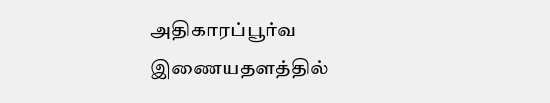அதிகாரப்பூர்வ இணையதளத்தில்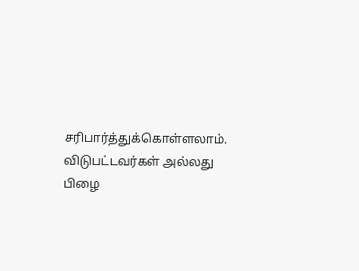சரிபார்த்துக்கொள்ளலாம்.
விடுபட்டவர்கள் அல்லது பிழை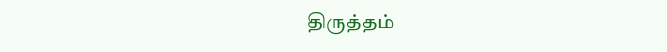திருத்தம்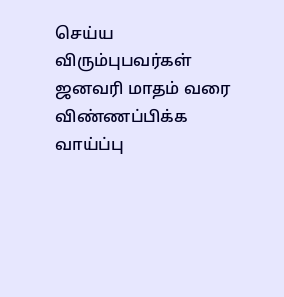செய்ய விரும்புபவர்கள் ஜனவரி மாதம் வரை விண்ணப்பிக்க வாய்ப்பு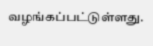வழங்கப்பட்டுள்ளது.